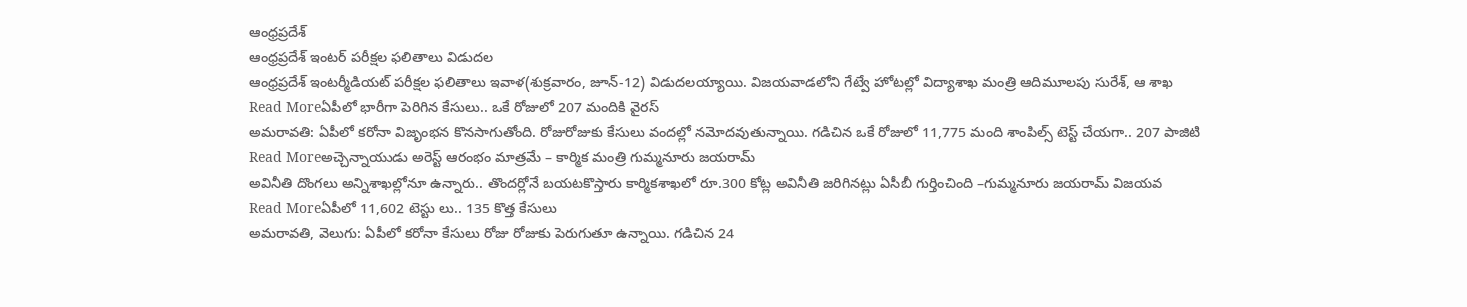ఆంధ్రప్రదేశ్
ఆంధ్రప్రదేశ్ ఇంటర్ పరీక్షల ఫలితాలు విడుదల
ఆంధ్రప్రదేశ్ ఇంటర్మీడియట్ పరీక్షల ఫలితాలు ఇవాళ(శుక్రవారం, జూన్-12) విడుదలయ్యాయి. విజయవాడలోని గేట్వే హోటల్లో విద్యాశాఖ మంత్రి ఆదిమూలపు సురేశ్, ఆ శాఖ
Read Moreఏపీలో భారీగా పెరిగిన కేసులు.. ఒకే రోజులో 207 మందికి వైరస్
అమరావతి: ఏపీలో కరోనా విజృంభన కొనసాగుతోంది. రోజురోజుకు కేసులు వందల్లో నమోదవుతున్నాయి. గడిచిన ఒకే రోజులో 11,775 మంది శాంపిల్స్ టెస్ట్ చేయగా.. 207 పాజిటి
Read Moreఅచ్చెన్నాయుడు అరెస్ట్ ఆరంభం మాత్రమే – కార్మిక మంత్రి గుమ్మనూరు జయరామ్
అవినీతి దొంగలు అన్నిశాఖల్లోనూ ఉన్నారు.. తొందర్లోనే బయటకొస్తారు కార్మికశాఖలో రూ.300 కోట్ల అవినీతి జరిగినట్లు ఏసీబీ గుర్తించింది –గుమ్మనూరు జయరామ్ విజయవ
Read Moreఏపీలో 11,602 టెస్టు లు.. 135 కొత్త కేసులు
అమరావతి, వెలుగు: ఏపీలో కరోనా కేసులు రోజు రోజుకు పెరుగుతూ ఉన్నాయి. గడిచిన 24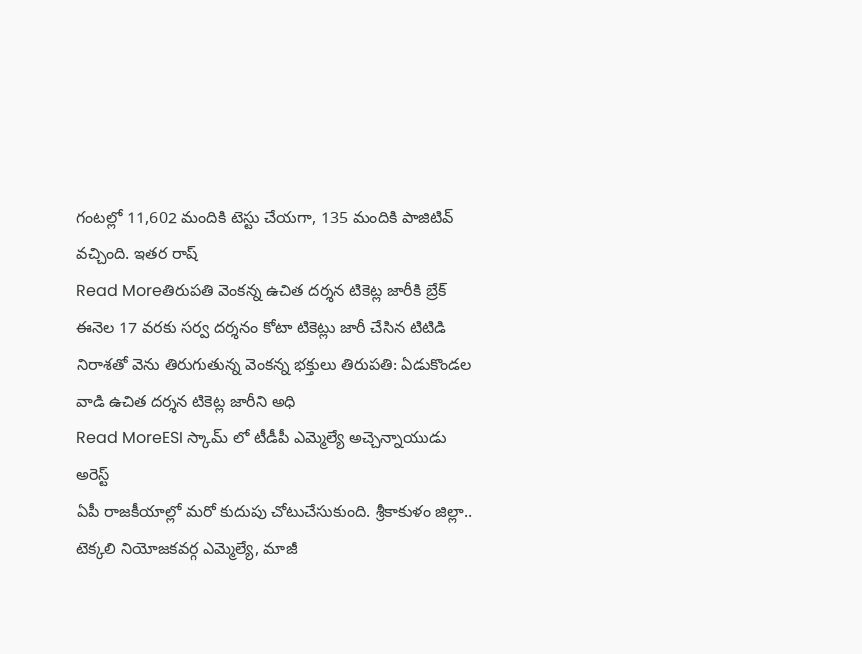గంటల్లో 11,602 మందికి టెస్టు చేయగా, 135 మందికి పాజిటివ్ వచ్చింది. ఇతర రాష్
Read Moreతిరుపతి వెంకన్న ఉచిత దర్శన టికెట్ల జారీకి బ్రేక్
ఈనెల 17 వరకు సర్వ దర్శనం కోటా టికెట్లు జారీ చేసిన టిటిడి నిరాశతో వెను తిరుగుతున్న వెంకన్న భక్తులు తిరుపతి: ఏడుకొండల వాడి ఉచిత దర్శన టికెట్ల జారీని అధి
Read MoreESI స్కామ్ లో టీడీపీ ఎమ్మెల్యే అచ్చెన్నాయుడు అరెస్ట్
ఏపీ రాజకీయాల్లో మరో కుదుపు చోటుచేసుకుంది. శ్రీకాకుళం జిల్లా.. టెక్కలి నియోజకవర్గ ఎమ్మెల్యే, మాజీ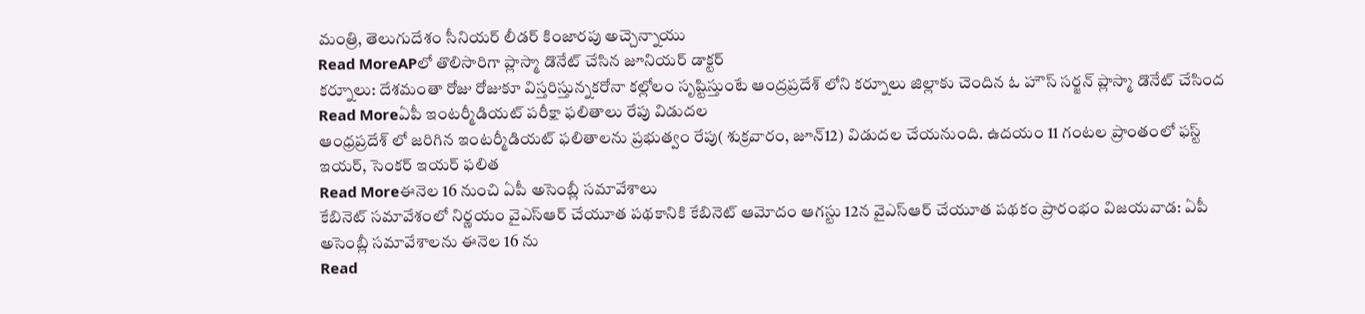మంత్రి, తెలుగుదేశం సీనియర్ లీడర్ కింజారపు అచ్చెన్నాయు
Read MoreAPలో తొలిసారిగా ప్లాస్మా డొనేట్ చేసిన జూనియర్ డాక్టర్
కర్నూలు: దేశమంతా రోజు రోజుకూ విస్తరిస్తున్నకరోనా కల్లోలం సృష్టిస్తుంటే ఆంద్రప్రదేశ్ లోని కర్నూలు జిల్లాకు చెందిన ఓ హౌస్ సర్జన్ ప్లాస్మా డొనేట్ చేసింద
Read Moreఏపీ ఇంటర్మీడియట్ పరీక్షా ఫలితాలు రేపు విడుదల
ఆంధ్రప్రదేశ్ లో జరిగిన ఇంటర్మీడియట్ ఫలితాలను ప్రభుత్వం రేపు( శుక్రవారం, జూన్12) విడుదల చేయనుంది. ఉదయం 11 గంటల ప్రాంతంలో ఫస్ట్ ఇయర్, సెంకర్ ఇయర్ ఫలిత
Read Moreఈనెల 16 నుంచి ఏపీ అసెంబ్లీ సమావేశాలు
కేబినెట్ సమావేశంలో నిర్ణయం వైఎస్ఆర్ చేయూత పథకానికి కేబినెట్ ఆమోదం ఆగస్టు 12న వైఎస్ఆర్ చేయూత పథకం ప్రారంభం విజయవాడ: ఏపీ అసెంబ్లీ సమావేశాలను ఈనెల 16 ను
Read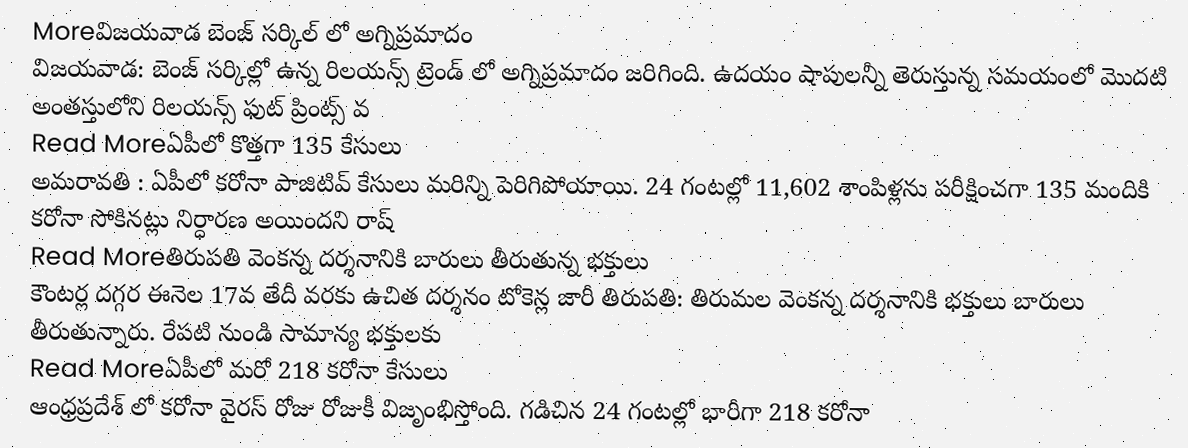Moreవిజయవాడ బెంజ్ సర్కిల్ లో అగ్నిప్రమాదం
విజయవాడ: బెంజ్ సర్కిల్లో ఉన్న రిలయన్స్ ట్రెండ్ లో అగ్నిప్రమాదం జరిగింది. ఉదయం షాపులన్నీ తెరుస్తున్న సమయంలో మొదటి అంతస్తులోని రిలయన్స్ ఫుట్ ప్రింట్స్ వ
Read Moreఏపీలో కొత్తగా 135 కేసులు
అమరావతి : ఏపీలో కరోనా పాజిటివ్ కేసులు మరిన్ని పెరిగిపోయాయి. 24 గంటల్లో 11,602 శాంపిళ్లను పరీక్షించగా 135 మందికి కరోనా సోకినట్లు నిర్ధారణ అయిందని రాష్
Read Moreతిరుపతి వెంకన్న దర్శనానికి బారులు తీరుతున్న భక్తులు
కౌంటర్ల దగ్గర ఈనెల 17వ తేదీ వరకు ఉచిత దర్శనం టోకెన్ల జారీ తిరుపతి: తిరుమల వెంకన్న దర్శనానికి భక్తులు బారులు తీరుతున్నారు. రేపటి నుండి సామాన్య భక్తులకు
Read Moreఏపీలో మరో 218 కరోనా కేసులు
ఆంధ్రప్రదేశ్ లో కరోనా వైరస్ రోజు రోజుకీ విజృంభిస్తోంది. గడిచిన 24 గంటల్లో భారీగా 218 కరోనా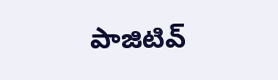పాజిటివ్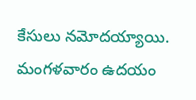కేసులు నమోదయ్యాయి. మంగళవారం ఉదయం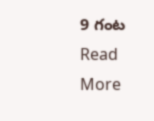9 గంట
Read More